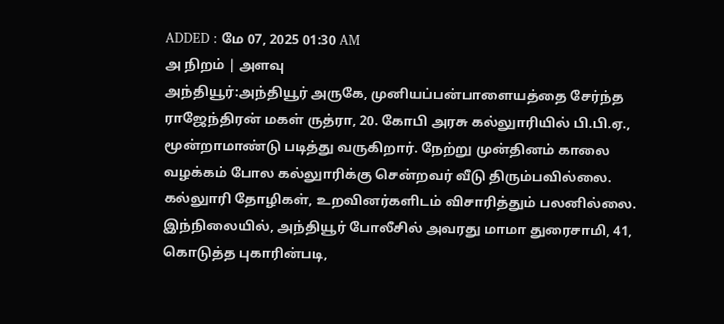ADDED : மே 07, 2025 01:30 AM
அ நிறம் | அளவு
அந்தியூர்:அந்தியூர் அருகே, முனியப்பன்பாளையத்தை சேர்ந்த ராஜேந்திரன் மகள் ருத்ரா, 20. கோபி அரசு கல்லுாரியில் பி.பி.ஏ., மூன்றாமாண்டு படித்து வருகிறார். நேற்று முன்தினம் காலை வழக்கம் போல கல்லுாரிக்கு சென்றவர் வீடு திரும்பவில்லை.
கல்லுாரி தோழிகள், உறவினர்களிடம் விசாரித்தும் பலனில்லை. இந்நிலையில், அந்தியூர் போலீசில் அவரது மாமா துரைசாமி, 41, கொடுத்த புகாரின்படி,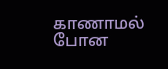காணாமல் போன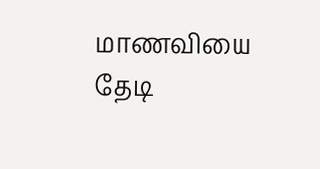மாணவியை தேடி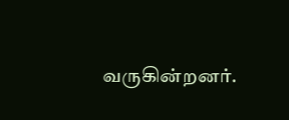வருகின்றனர்.